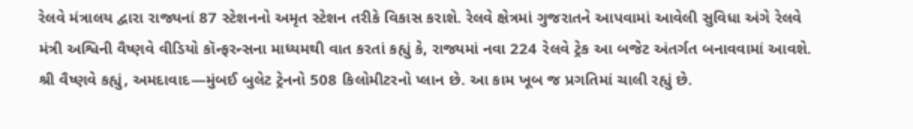રેલવે મંત્રાલય દ્વારા રાજ્યનાં 87 સ્ટેશનનો અમૃત સ્ટેશન તરીકે વિકાસ કરાશે. રેલવે ક્ષેત્રમાં ગુજરાતને આપવામાં આવેલી સુવિધા અંગે રેલવે મંત્રી અશ્વિની વૈષ્ણવે વીડિયો કૉન્ફરન્સના માધ્યમથી વાત કરતાં કહ્યું કે, રાજ્યમાં નવા 224 રેલવે ટ્રેક આ બજેટ અંતર્ગત બનાવવામાં આવશે.
શ્રી વૈષ્ણવે કહ્યું, અમદાવાદ—મુંબઈ બુલેટ ટ્રેનનો 508 કિલોમીટરનો પ્લાન છે. આ કામ ખૂબ જ પ્રગતિમાં ચાલી રહ્યું છે.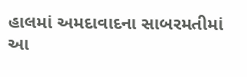હાલમાં અમદાવાદના સાબરમતીમાં આ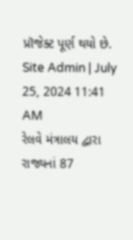પ્રૉજેક્ટ પૂર્ણ થયો છે.
Site Admin | July 25, 2024 11:41 AM
રેલવે મંત્રાલય દ્વારા રાજ્યનાં 87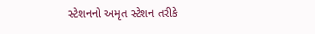સ્ટેશનનો અમૃત સ્ટેશન તરીકે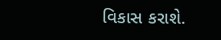વિકાસ કરાશે.